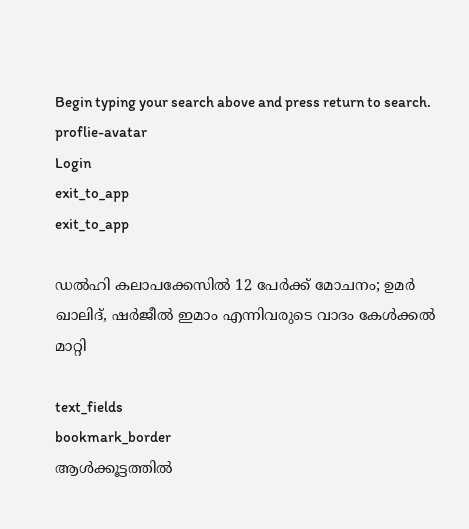Begin typing your search above and press return to search.
proflie-avatar
Login
exit_to_app
exit_to_app

ഡൽഹി കലാപക്കേസിൽ 12 പേർക്ക് മോചനം; ഉമർ ഖാലിദ്, ഷർജീൽ ഇമാം എന്നിവരുടെ വാദം കേൾക്കൽ മാറ്റി

text_fields
bookmark_border
ആൾക്കൂട്ടത്തിൽ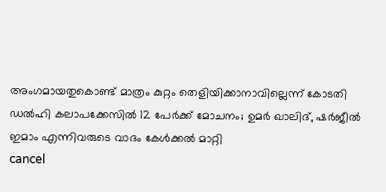അംഗമായതുകൊണ്ട് മാത്രം കുറ്റം തെളിയിക്കാനാവില്ലെന്ന് കോടതി
ഡൽഹി കലാപക്കേസിൽ 12 പേർക്ക് മോചനം; ഉമർ ഖാലിദ്, ഷർജീൽ ഇമാം എന്നിവരുടെ വാദം കേൾക്കൽ മാറ്റി
cancel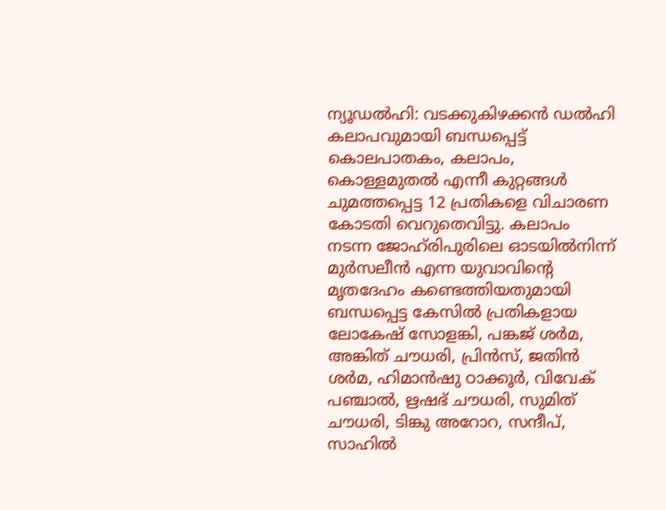ന്യൂഡൽഹി: വടക്കുകിഴക്കൻ ഡൽഹി കലാപവുമായി ബന്ധപ്പെട്ട് കൊലപാതകം, കലാപം, കൊള്ളമുതൽ എന്നീ കുറ്റങ്ങൾ ചുമത്തപ്പെട്ട 12 പ്രതികളെ വിചാരണ കോടതി വെറുതെവിട്ടു. കലാപം നടന്ന ജോഹ്‍രിപുരിലെ ഓടയിൽനിന്ന് മുർസലീൻ എന്ന യുവാവിന്റെ മൃതദേഹം കണ്ടെത്തിയതുമായി ബന്ധപ്പെട്ട കേസിൽ പ്രതികളായ ലോകേഷ് സോളങ്കി, പങ്കജ് ശർമ, അങ്കിത് ചൗധരി, പ്രിൻസ്, ജതിൻ ശർമ, ഹിമാൻഷു ഠാക്കൂർ, വിവേക് പഞ്ചാൽ, ഋഷഭ് ചൗധരി, സുമിത് ചൗധരി, ടിങ്കു അറോറ, സന്ദീപ്, സാഹിൽ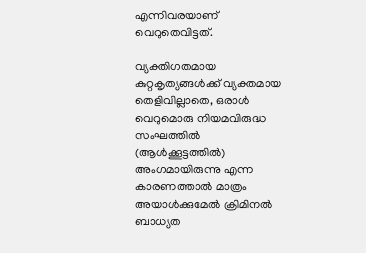എന്നിവരയാണ് വെറുതെവിട്ടത്.

വ്യക്തിഗതമായ കുറ്റകൃത്യങ്ങൾക്ക് വ്യക്തമായ തെളിവില്ലാതെ, ഒരാൾ വെറുമൊരു നിയമവിരുദ്ധ സംഘത്തിൽ (ആൾക്കൂട്ടത്തിൽ) അംഗമായിരുന്നു എന്ന കാരണത്താൽ മാത്രം അയാൾക്കുമേൽ ക്രിമിനൽ ബാധ്യത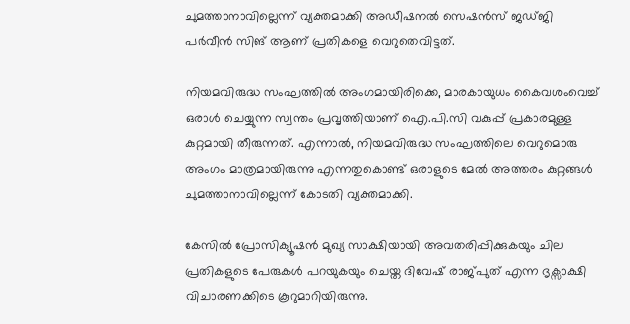ചുമത്താനാവില്ലെന്ന് വ്യക്തമാക്കി അഡീഷനൽ സെഷൻസ് ജഡ്ജി പർവീൻ സിങ് ആണ് പ്രതികളെ വെറുതെവിട്ടത്.

നിയമവിരുദ്ധ സംഘത്തിൽ അംഗമായിരിക്കെ, മാരകായുധം കൈവശംവെച്ച് ഒരാൾ ചെയ്യുന്ന സ്വന്തം പ്രവൃത്തിയാണ് ഐ.പി.സി വകുപ്പ് പ്രകാരമുള്ള കുറ്റമായി തീരുന്നത്. എന്നാൽ, നിയമവിരുദ്ധ സംഘത്തിലെ വെറുമൊരു അംഗം മാത്രമായിരുന്നു എന്നതുകൊണ്ട് ഒരാളുടെ മേൽ അത്തരം കുറ്റങ്ങൾ ചുമത്താനാവില്ലെന്ന് കോടതി വ്യക്തമാക്കി.

കേസിൽ പ്രോസിക്യൂഷൻ മുഖ്യ സാക്ഷിയായി അവതരിപ്പിക്കുകയും ചില പ്രതികളുടെ പേരുകൾ പറയുകയും ചെയ്ത ദിവേഷ് രാജ്പുത് എന്ന ദൃക്സാക്ഷി വിചാരണക്കിടെ കൂറുമാറിയിരുന്നു.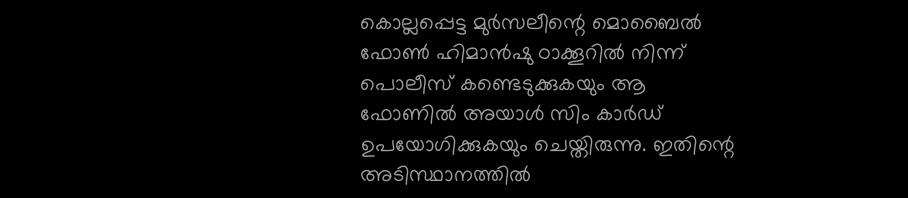കൊല്ലപ്പെട്ട മുർസലീന്റെ മൊബൈൽ ഫോൺ ഹിമാൻഷു ഠാക്കൂറിൽ നിന്ന് പൊലീസ് കണ്ടെടുക്കുകയും ആ ഫോണിൽ അയാൾ സിം കാർഡ് ഉപയോഗിക്കുകയും ചെയ്തിരുന്നു. ഇതിന്റെ അടിസ്ഥാനത്തിൽ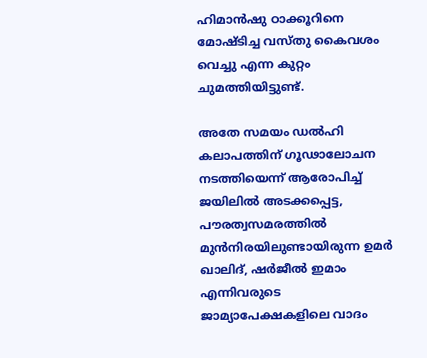ഹിമാൻഷു ഠാക്കൂറിനെ മോഷ്ടിച്ച വസ്തു കൈവശം വെച്ചു എന്ന കുറ്റം ചുമത്തിയിട്ടുണ്ട്.

അതേ സമയം ഡൽഹി കലാപത്തിന് ഗൂഢാലോചന നടത്തിയെന്ന് ആരോപിച്ച് ജയിലിൽ അടക്കപ്പെട്ട, പൗരത്വസമരത്തിൽ മുൻനിരയിലുണ്ടായിരുന്ന ഉമർ ഖാലിദ്, ഷർജീൽ ഇമാം എന്നിവരുടെ ജാമ്യാപേക്ഷകളിലെ വാദം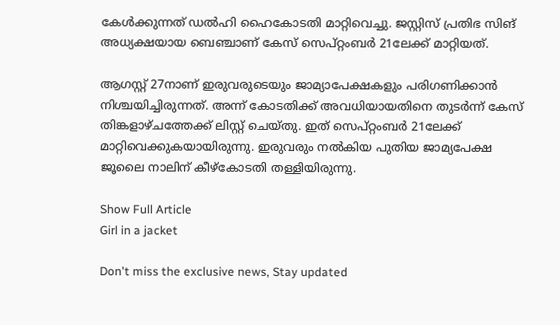കേൾക്കുന്നത് ഡൽഹി ഹൈകോടതി മാറ്റിവെച്ചു. ജസ്റ്റിസ് പ്രതിഭ സിങ് അധ്യക്ഷയായ ബെഞ്ചാണ് കേസ് സെപ്റ്റംബർ 21ലേക്ക് മാറ്റിയത്.

ആഗസ്റ്റ് 27നാണ് ഇരുവരുടെയും ജാമ്യാപേക്ഷകളും പരിഗണിക്കാൻ നിശ്ചയിച്ചിരുന്നത്. അന്ന് കോടതിക്ക് അവധിയായതിനെ തുടർന്ന് കേസ് തിങ്കളാഴ്ചത്തേക്ക് ലിസ്റ്റ് ചെയ്തു. ഇത് സെപ്റ്റംബർ 21ലേക്ക് മാറ്റിവെക്കുകയായിരുന്നു. ഇരുവരും നൽകിയ പുതിയ ജാമ്യപേക്ഷ ജൂലൈ നാലിന് കീഴ്കോടതി തള്ളിയിരുന്നു.

Show Full Article
Girl in a jacket

Don't miss the exclusive news, Stay updated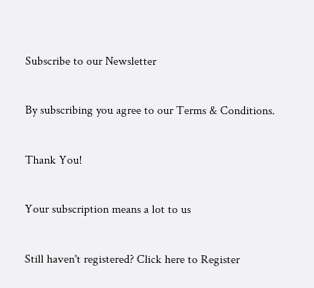Subscribe to our Newsletter

By subscribing you agree to our Terms & Conditions.

Thank You!

Your subscription means a lot to us

Still haven't registered? Click here to Register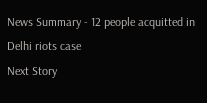News Summary - 12 people acquitted in Delhi riots case
Next Story